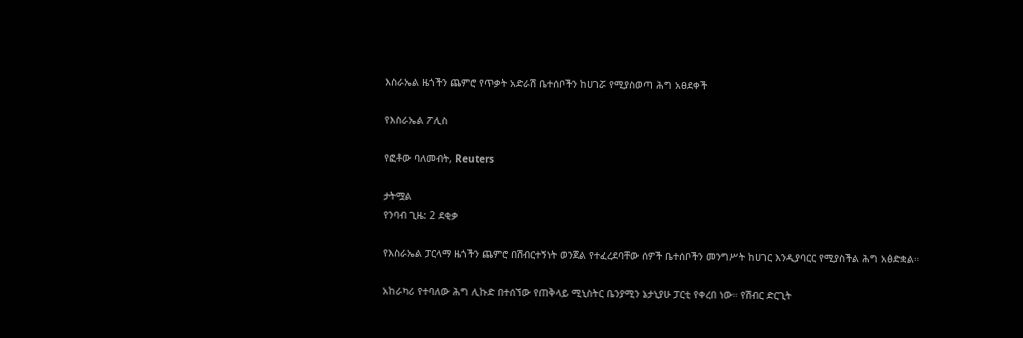እስራኤል ዜጎችን ጨምሮ የጥቃት አድራሽ ቤተሰቦችን ከሀገሯ የሚያስወጣ ሕግ አፀደቀች

የእስራኤል ፖሊስ

የፎቶው ባለመብት, Reuters

ታትሟል
የንባብ ጊዜ: 2 ደቂቃ

የእስራኤል ፓርላማ ዜጎችን ጨምሮ በሽብርተኝነት ወንጀል የተፈረደባቸው ሰዎች ቤተሰቦችን መንግሥት ከሀገር እንዲያባርር የሚያስችል ሕግ አፅድቋል።

አከራካሪ የተባለው ሕግ ሊኩድ በተሰኘው የጠቅላይ ሚኒስትር ቤንያሚን ኔታኒያሁ ፓርቲ የቀረበ ነው። የሽብር ድርጊት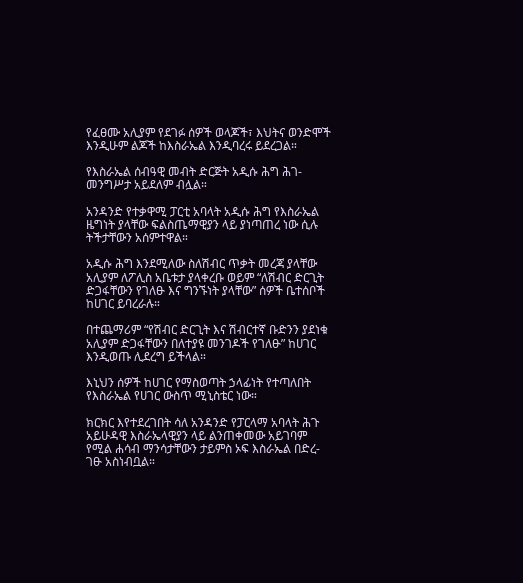የፈፀሙ አሊያም የደገፉ ሰዎች ወላጆች፣ እህትና ወንድሞች እንዲሁም ልጆች ከእስራኤል እንዲባረሩ ይደረጋል።

የእስራኤል ሰብዓዊ መብት ድርጅት አዲሱ ሕግ ሕገ-መንግሥታ አይደለም ብሏል።

አንዳንድ የተቃዋሚ ፓርቲ አባላት አዲሱ ሕግ የእስራኤል ዜግነት ያላቸው ፍልስጤማዊያን ላይ ያነጣጠረ ነው ሲሉ ትችታቸውን አሰምተዋል።

አዲሱ ሕግ እንደሚለው ስለሽብር ጥቃት መረጃ ያላቸው አሊያም ለፖሊስ አቤቱታ ያላቀረቡ ወይም “ለሽብር ድርጊት ድጋፋቸውን የገለፁ እና ግንኙነት ያላቸው” ሰዎች ቤተሰቦች ከሀገር ይባረራሉ።

በተጨማሪም “የሽብር ድርጊት እና ሽብርተኛ ቡድንን ያደነቁ አሊያም ድጋፋቸውን በለተያዩ መንገዶች የገለፁ” ከሀገር እንዲወጡ ሊደረግ ይችላል።

እኒህን ሰዎች ከሀገር የማስወጣት ኃላፊነት የተጣለበት የእስራኤል የሀገር ውስጥ ሚኒስቴር ነው።

ክርክር እየተደረገበት ሳለ አንዳንድ የፓርላማ አባላት ሕጉ አይሁዳዊ እስራኤላዊያን ላይ ልንጠቀመው አይገባም የሚል ሐሳብ ማንሳታቸውን ታይምስ ኦፍ እስራኤል በድረ-ገፁ አስነብቧል።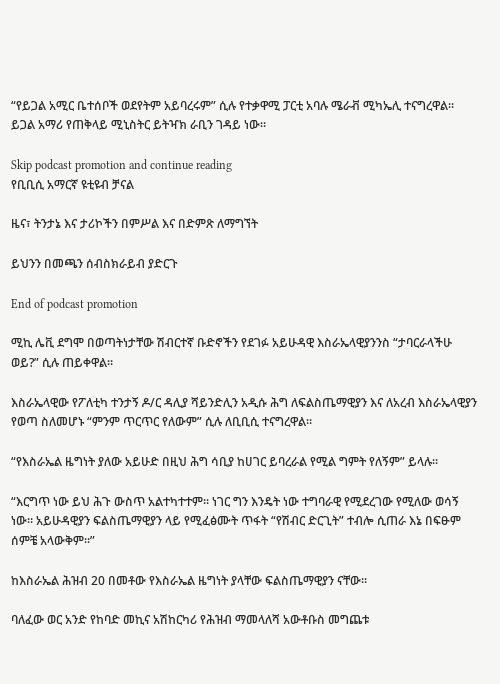“የይጋል አሚር ቤተሰቦች ወደየትም አይባረሩም” ሲሉ የተቃዋሚ ፓርቲ አባሉ ሜራቭ ሚካኤሊ ተናግረዋል። ይጋል አማሪ የጠቅላይ ሚኒስትር ይትዣክ ራቢን ገዳይ ነው።

Skip podcast promotion and continue reading
የቢቢሲ አማርኛ ዩቲዩብ ቻናል

ዜና፣ ትንታኔ እና ታሪኮችን በምሥል እና በድምጽ ለማግኘት

ይህንን በመጫን ሰብስክራይብ ያድርጉ

End of podcast promotion

ሚኪ ሌቪ ደግሞ በወጣትነታቸው ሽብርተኛ ቡድኖችን የደገፉ አይሁዳዊ እስራኤላዊያንንስ “ታባርራላችሁ ወይ?” ሲሉ ጠይቀዋል።

እስራኤላዊው የፖለቲካ ተንታኝ ዶ/ር ዳሊያ ሻይንድሊን አዲሱ ሕግ ለፍልስጤማዊያን እና ለአረብ እስራኤላዊያን የወጣ ስለመሆኑ “ምንም ጥርጥር የለውም” ሲሉ ለቢቢሲ ተናግረዋል።

“የእስራኤል ዜግነት ያለው አይሁድ በዚህ ሕግ ሳቢያ ከሀገር ይባረራል የሚል ግምት የለኝም” ይላሉ።

“እርግጥ ነው ይህ ሕጉ ውስጥ አልተካተተም። ነገር ግን እንዴት ነው ተግባራዊ የሚደረገው የሚለው ወሳኝ ነው። አይሁዳዊያን ፍልስጤማዊያን ላይ የሚፈፅሙት ጥፋት “የሽብር ድርጊት” ተብሎ ሲጠራ እኔ በፍፁም ሰምቼ አላውቅም።”

ከእስራኤል ሕዝብ 20 በመቶው የእስራኤል ዜግነት ያላቸው ፍልስጤማዊያን ናቸው።

ባለፈው ወር አንድ የከባድ መኪና አሽከርካሪ የሕዝብ ማመላለሻ አውቶቡስ መግጨቱ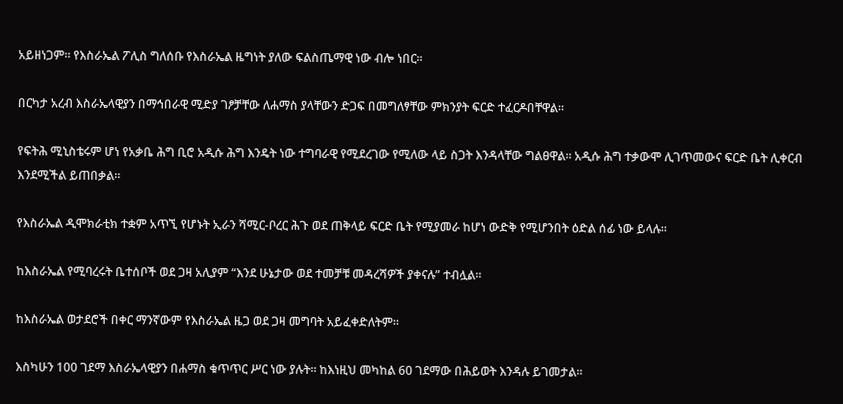አይዘነጋም። የእስራኤል ፖሊስ ግለሰቡ የእስራኤል ዜግነት ያለው ፍልስጤማዊ ነው ብሎ ነበር።

በርካታ አረብ እስራኤላዊያን በማኅበራዊ ሚድያ ገፆቻቸው ለሐማስ ያላቸውን ድጋፍ በመግለፃቸው ምክንያት ፍርድ ተፈርዶበቸዋል።

የፍትሕ ሚኒስቴሩም ሆነ የአቃቤ ሕግ ቢሮ አዲሱ ሕግ እንዴት ነው ተግባራዊ የሚደረገው የሚለው ላይ ስጋት እንዳላቸው ግልፀዋል። አዲሱ ሕግ ተቃውሞ ሊገጥመውና ፍርድ ቤት ሊቀርብ እንደሚችል ይጠበቃል።

የእስራኤል ዲሞክራቲክ ተቋም አጥኚ የሆኑት ኢራን ሻሚር-ቦረር ሕጉ ወደ ጠቅላይ ፍርድ ቤት የሚያመራ ከሆነ ውድቅ የሚሆንበት ዕድል ሰፊ ነው ይላሉ።

ከእስራኤል የሚባረሩት ቤተሰቦች ወደ ጋዛ አሊያም “እንደ ሁኔታው ወደ ተመቻቹ መዳረሻዎች ያቀናሉ” ተብሏል።

ከእስራኤል ወታደሮች በቀር ማንኛውም የእስራኤል ዜጋ ወደ ጋዛ መግባት አይፈቀድለትም።

እስካሁን 100 ገደማ እስራኤላዊያን በሐማስ ቁጥጥር ሥር ነው ያሉት። ከእነዚህ መካከል 60 ገደማው በሕይወት እንዳሉ ይገመታል።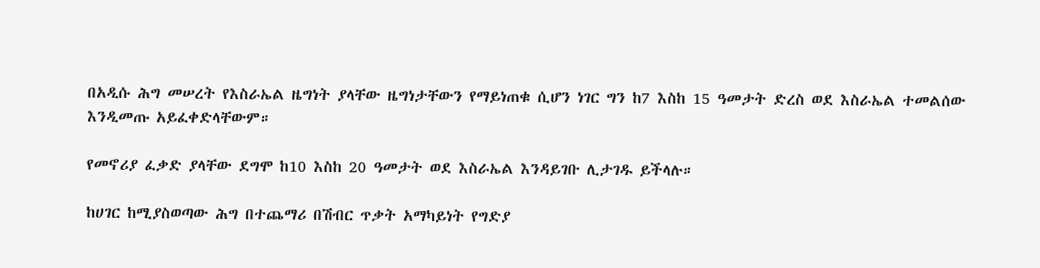በአዲሱ ሕግ መሠረት የእስራኤል ዜግነት ያላቸው ዜግነታቸውን የማይነጠቁ ሲሆን ነገር ግን ከ7 እስከ 15 ዓመታት ድረስ ወደ እስራኤል ተመልሰው እንዲመጡ አይፈቀድላቸውም።

የመኖሪያ ፈቃድ ያላቸው ደግሞ ከ10 እስከ 20 ዓመታት ወደ እስራኤል እንዳይገቡ ሊታገዱ ይችላሉ።

ከሀገር ከሚያስወጣው ሕግ በተጨማሪ በሽብር ጥቃት አማካይነት የግድያ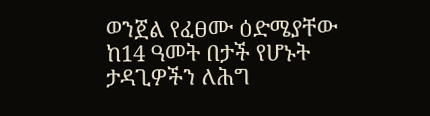ወንጀል የፈፀሙ ዕድሜያቸው ከ14 ዓመት በታች የሆኑት ታዳጊዎችን ለሕግ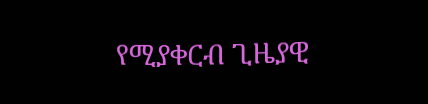የሚያቀርብ ጊዜያዊ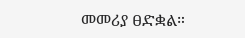መመሪያ ፀድቋል።